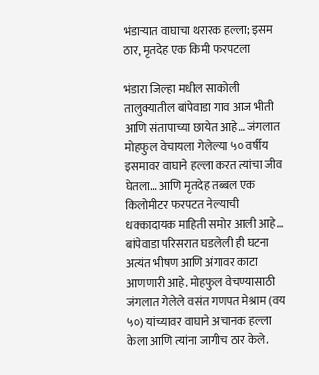भंडाऱ्यात वाघाचा थरारक हल्ला; इसम ठार, मृतदेह एक किमी फरपटला

भंडारा जिल्हा मधील साकोली तालुक्यातील बांपेवाडा गाव आज भीती आणि संतापाच्या छायेत आहे… जंगलात मोहफुल वेचायला गेलेल्या ५० वर्षीय इसमावर वाघाने हल्ला करत त्यांचा जीव घेतला… आणि मृतदेह तब्बल एक किलोमीटर फरपटत नेल्याची धक्कादायक माहिती समोर आली आहे…
बांपेवाडा परिसरात घडलेली ही घटना अत्यंत भीषण आणि अंगावर काटा आणणारी आहे. मोहफुल वेचण्यासाठी जंगलात गेलेले वसंत गणपत मेश्राम (वय ५०) यांच्यावर वाघाने अचानक हल्ला केला आणि त्यांना जागीच ठार केले.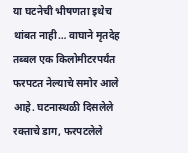या घटनेची भीषणता इथेच थांबत नाही… वाघाने मृतदेह तब्बल एक किलोमीटरपर्यंत फरपटत नेल्याचे समोर आले आहे. घटनास्थळी दिसलेले रक्ताचे डाग, फरपटलेले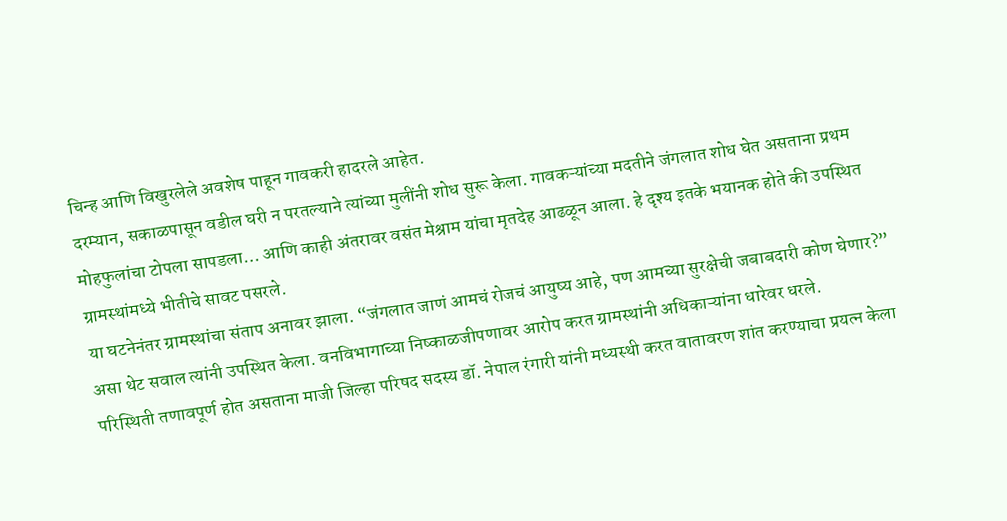चिन्ह आणि विखुरलेले अवशेष पाहून गावकरी हादरले आहेत.
दरम्यान, सकाळपासून वडील घरी न परतल्याने त्यांच्या मुलींनी शोध सुरू केला. गावकऱ्यांच्या मदतीने जंगलात शोध घेत असताना प्रथम मोहफुलांचा टोपला सापडला… आणि काही अंतरावर वसंत मेश्राम यांचा मृतदेह आढळून आला. हे दृश्य इतके भयानक होते की उपस्थित ग्रामस्थांमध्ये भीतीचे सावट पसरले.
या घटनेनंतर ग्रामस्थांचा संताप अनावर झाला. “जंगलात जाणं आमचं रोजचं आयुष्य आहे, पण आमच्या सुरक्षेची जबाबदारी कोण घेणार?” असा थेट सवाल त्यांनी उपस्थित केला. वनविभागाच्या निष्काळजीपणावर आरोप करत ग्रामस्थांनी अधिकाऱ्यांना धारेवर धरले.
परिस्थिती तणावपूर्ण होत असताना माजी जिल्हा परिषद सदस्य डॉ. नेपाल रंगारी यांनी मध्यस्थी करत वातावरण शांत करण्याचा प्रयत्न केला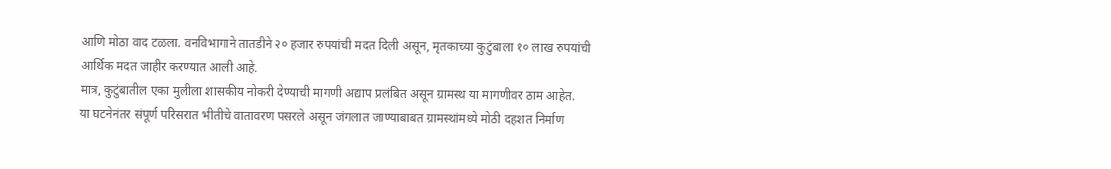आणि मोठा वाद टळला. वनविभागाने तातडीने २० हजार रुपयांची मदत दिली असून, मृतकाच्या कुटुंबाला १० लाख रुपयांची आर्थिक मदत जाहीर करण्यात आली आहे.
मात्र, कुटुंबातील एका मुलीला शासकीय नोकरी देण्याची मागणी अद्याप प्रलंबित असून ग्रामस्थ या मागणीवर ठाम आहेत.
या घटनेनंतर संपूर्ण परिसरात भीतीचे वातावरण पसरले असून जंगलात जाण्याबाबत ग्रामस्थांमध्ये मोठी दहशत निर्माण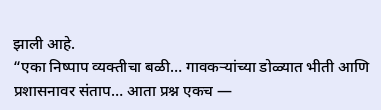झाली आहे.
“एका निष्पाप व्यक्तीचा बळी… गावकऱ्यांच्या डोळ्यात भीती आणि प्रशासनावर संताप… आता प्रश्न एकच —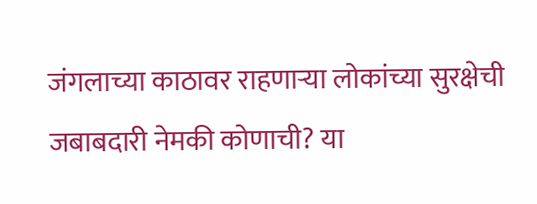जंगलाच्या काठावर राहणाऱ्या लोकांच्या सुरक्षेची जबाबदारी नेमकी कोणाची? या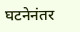घटनेनंतर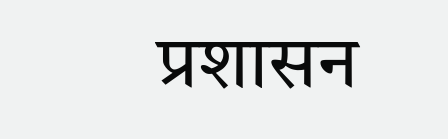प्रशासन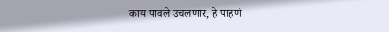काय पावले उचलणार, हे पाहणं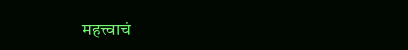महत्त्वाचं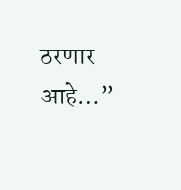ठरणार आहे…”